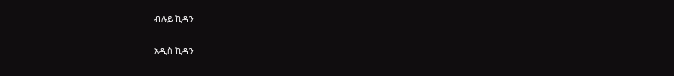ብሉይ ኪዳን

አዲስ ኪዳን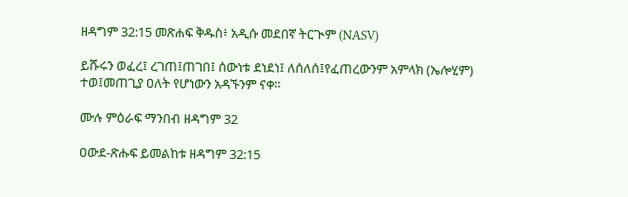ዘዳግም 32:15 መጽሐፍ ቅዱስ፥ አዲሱ መደበኛ ትርጒም (NASV)

ይሹሩን ወፈረ፤ ረገጠ፤ጠገበ፤ ሰውነቱ ደነደነ፤ ለሰለሰ፤የፈጠረውንም አምላክ (ኤሎሂም) ተወ፤መጠጊያ ዐለት የሆነውን አዳኙንም ናቀ።

ሙሉ ምዕራፍ ማንበብ ዘዳግም 32

ዐውደ-ጽሑፍ ይመልከቱ ዘዳግም 32:15